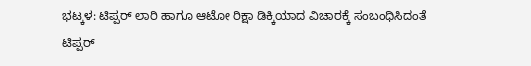ಭಟ್ಕಳ: ಟಿಪ್ಪರ್ ಲಾರಿ ಹಾಗೂ ಆಟೋ ರಿಕ್ಷಾ ಡಿಕ್ಕಿಯಾದ ವಿಚಾರಕ್ಕೆ ಸಂಬಂಧಿಸಿದಂತೆ ಟಿಪ್ಪರ್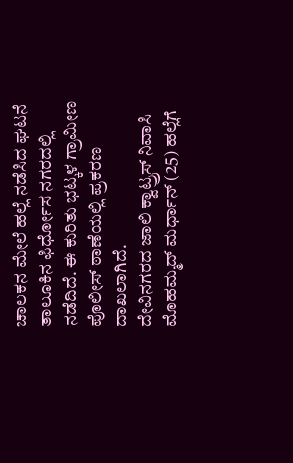ಚಾಲಕನ ಮೇಲೆ ಹಲ್ಲೆ ನಡೆಸಿದ ಘಟನೆ ತಾಲೂಕಿನ ಫಿರ್ಧೋಸ ನಗರದಲ್ಲಿ ನಡೆದಿದೆ. ಈ ಕುರಿತು ಭಟ್ಕಳ ಗ್ರಾಮೀಣ ಪೊಲೀಸ್ ಠಾಣೆಯಲ್ಲಿ ಪ್ರಕರಣ ದಾಖಲಾಗಿದೆ.
ದೇವಿನಗರದ ಜಾಲಿ ಕ್ವಾಟ್ರ್ರಸ್ ನಿವಾಸಿ ಮೊಹಮ್ಮದ್ ಮರ್ಧಾನ್ (25) ಹಲ್ಲೆಗೆ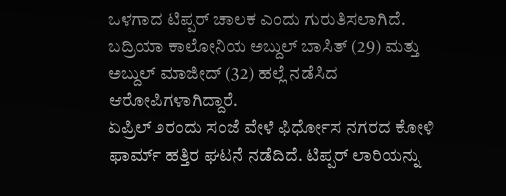ಒಳಗಾದ ಟಿಪ್ಪರ್ ಚಾಲಕ ಎಂದು ಗುರುತಿಸಲಾಗಿದೆ.
ಬದ್ರಿಯಾ ಕಾಲೋನಿಯ ಅಬ್ದುಲ್ ಬಾಸಿತ್ (29) ಮತ್ತು ಅಬ್ದುಲ್ ಮಾಜೀದ್ (32) ಹಲ್ಲೆ ನಡೆಸಿದ ಆರೋಪಿಗಳಾಗಿದ್ದಾರೆ.
ಏಪ್ರಿಲ್ ೨ರಂದು ಸಂಜೆ ವೇಳೆ ಫಿರ್ಧೋಸ ನಗರದ ಕೋಳಿ ಫಾರ್ಮ್ ಹತ್ತಿರ ಘಟನೆ ನಡೆದಿದೆ. ಟಿಪ್ಪರ್ ಲಾರಿಯನ್ನು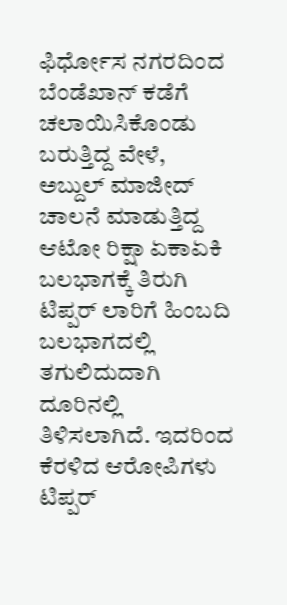ಫಿರ್ಧೋಸ ನಗರದಿಂದ ಬೆಂಡೆಖಾನ್ ಕಡೆಗೆ ಚಲಾಯಿಸಿಕೊಂಡು ಬರುತ್ತಿದ್ದ ವೇಳೆ, ಅಬ್ದುಲ್ ಮಾಜೀದ್ ಚಾಲನೆ ಮಾಡುತ್ತಿದ್ದ ಆಟೋ ರಿಕ್ಷಾ ಏಕಾಏಕಿ ಬಲಭಾಗಕ್ಕೆ ತಿರುಗಿ ಟಿಪ್ಪರ್ ಲಾರಿಗೆ ಹಿಂಬದಿ ಬಲಭಾಗದಲ್ಲಿ ತಗುಲಿದುದಾಗಿ ದೂರಿನಲ್ಲಿ ತಿಳಿಸಲಾಗಿದೆ. ಇದರಿಂದ ಕೆರಳಿದ ಆರೋಪಿಗಳು ಟಿಪ್ಪರ್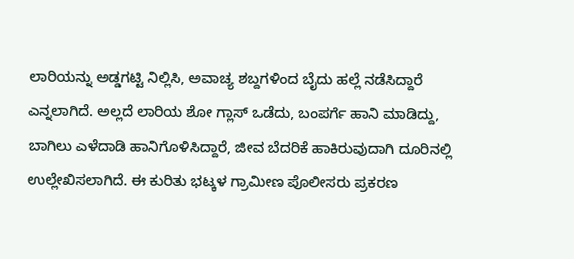ಲಾರಿಯನ್ನು ಅಡ್ಡಗಟ್ಟಿ ನಿಲ್ಲಿಸಿ, ಅವಾಚ್ಯ ಶಬ್ದಗಳಿಂದ ಬೈದು ಹಲ್ಲೆ ನಡೆಸಿದ್ದಾರೆ ಎನ್ನಲಾಗಿದೆ. ಅಲ್ಲದೆ ಲಾರಿಯ ಶೋ ಗ್ಲಾಸ್ ಒಡೆದು, ಬಂಪರ್ಗೆ ಹಾನಿ ಮಾಡಿದ್ದು, ಬಾಗಿಲು ಎಳೆದಾಡಿ ಹಾನಿಗೊಳಿಸಿದ್ದಾರೆ, ಜೀವ ಬೆದರಿಕೆ ಹಾಕಿರುವುದಾಗಿ ದೂರಿನಲ್ಲಿ ಉಲ್ಲೇಖಿಸಲಾಗಿದೆ. ಈ ಕುರಿತು ಭಟ್ಕಳ ಗ್ರಾಮೀಣ ಪೊಲೀಸರು ಪ್ರಕರಣ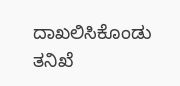ದಾಖಲಿಸಿಕೊಂಡು ತನಿಖೆ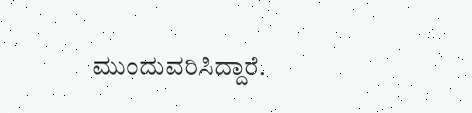ಮುಂದುವರಿಸಿದ್ದಾರೆ.